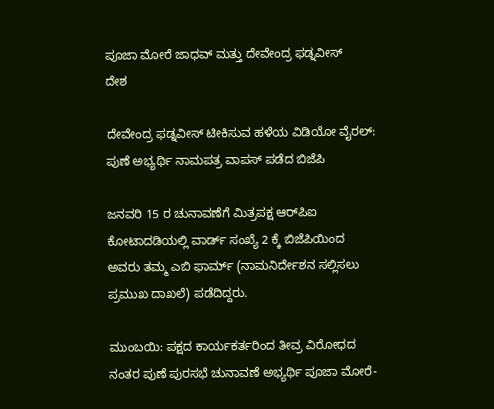ಪೂಜಾ ಮೋರೆ ಜಾಧವ್ ಮತ್ತು ದೇವೇಂದ್ರ ಫಡ್ನವೀಸ್
ದೇಶ

ದೇವೇಂದ್ರ ಫಡ್ನವೀಸ್ ಟೀಕಿಸುವ ಹಳೆಯ ವಿಡಿಯೋ ವೈರಲ್: ಪುಣೆ ಅಭ್ಯರ್ಥಿ ನಾಮಪತ್ರ ವಾಪಸ್ ಪಡೆದ ಬಿಜೆಪಿ

ಜನವರಿ 15 ರ ಚುನಾವಣೆಗೆ ಮಿತ್ರಪಕ್ಷ ಆರ್‌ಪಿಐ ಕೋಟಾದಡಿಯಲ್ಲಿ ವಾರ್ಡ್ ಸಂಖ್ಯೆ 2 ಕ್ಕೆ ಬಿಜೆಪಿಯಿಂದ ಅವರು ತಮ್ಮ ಎಬಿ ಫಾರ್ಮ್ (ನಾಮನಿರ್ದೇಶನ ಸಲ್ಲಿಸಲು ಪ್ರಮುಖ ದಾಖಲೆ) ಪಡೆದಿದ್ದರು.

ಮುಂಬಯಿ: ಪಕ್ಷದ ಕಾರ್ಯಕರ್ತರಿಂದ ತೀವ್ರ ವಿರೋಧದ ನಂತರ ಪುಣೆ ಪುರಸಭೆ ಚುನಾವಣೆ ಅಭ್ಯರ್ಥಿ ಪೂಜಾ ಮೋರೆ-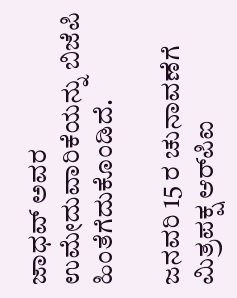ಜಾಧವ್ ಅವರ ಉಮೇದುವಾರಿಕೆಯನ್ನು ಬಿಜೆಪಿ ಹಿಂತೆಗೆದುಕೊಂಡಿದೆ.

ಜನವರಿ 15 ರ ಚುನಾವಣೆಗೆ ಮಿತ್ರಪಕ್ಷ ಆರ್‌ಪಿಐ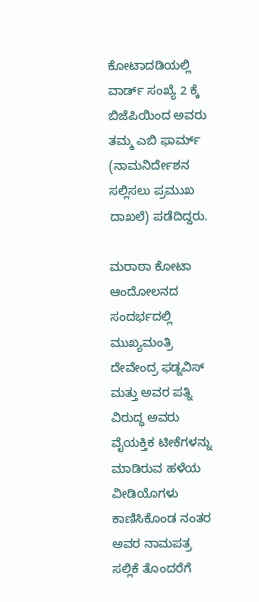ಕೋಟಾದಡಿಯಲ್ಲಿ ವಾರ್ಡ್ ಸಂಖ್ಯೆ 2 ಕ್ಕೆ ಬಿಜೆಪಿಯಿಂದ ಅವರು ತಮ್ಮ ಎಬಿ ಫಾರ್ಮ್ (ನಾಮನಿರ್ದೇಶನ ಸಲ್ಲಿಸಲು ಪ್ರಮುಖ ದಾಖಲೆ) ಪಡೆದಿದ್ದರು.

ಮರಾಠಾ ಕೋಟಾ ಆಂದೋಲನದ ಸಂದರ್ಭದಲ್ಲಿ ಮುಖ್ಯಮಂತ್ರಿ ದೇವೇಂದ್ರ ಫಡ್ನವಿಸ್ ಮತ್ತು ಅವರ ಪತ್ನಿ ವಿರುದ್ಧ ಅವರು ವೈಯಕ್ತಿಕ ಟೀಕೆಗಳನ್ನು ಮಾಡಿರುವ ಹಳೆಯ ವೀಡಿಯೊಗಳು ಕಾಣಿಸಿಕೊಂಡ ನಂತರ ಅವರ ನಾಮಪತ್ರ ಸಲ್ಲಿಕೆ ತೊಂದರೆಗೆ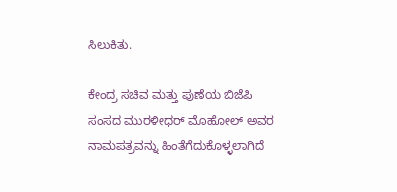ಸಿಲುಕಿತು.

ಕೇಂದ್ರ ಸಚಿವ ಮತ್ತು ಪುಣೆಯ ಬಿಜೆಪಿ ಸಂಸದ ಮುರಳೀಧರ್ ಮೊಹೋಲ್ ಅವರ ನಾಮಪತ್ರವನ್ನು ಹಿಂತೆಗೆದುಕೊಳ್ಳಲಾಗಿದೆ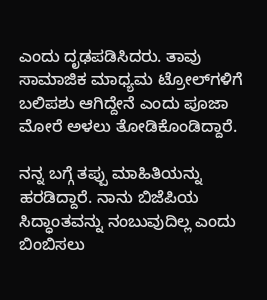ಎಂದು ದೃಢಪಡಿಸಿದರು. ತಾವು ಸಾಮಾಜಿಕ ಮಾಧ್ಯಮ ಟ್ರೋಲ್‌ಗಳಿಗೆ ಬಲಿಪಶು ಆಗಿದ್ದೇನೆ ಎಂದು ಪೂಜಾ ಮೋರೆ ಅಳಲು ತೋಡಿಕೊಂಡಿದ್ದಾರೆ.

ನನ್ನ ಬಗ್ಗೆ ತಪ್ಪು ಮಾಹಿತಿಯನ್ನು ಹರಡಿದ್ದಾರೆ. ನಾನು ಬಿಜೆಪಿಯ ಸಿದ್ಧಾಂತವನ್ನು ನಂಬುವುದಿಲ್ಲ ಎಂದು ಬಿಂಬಿಸಲು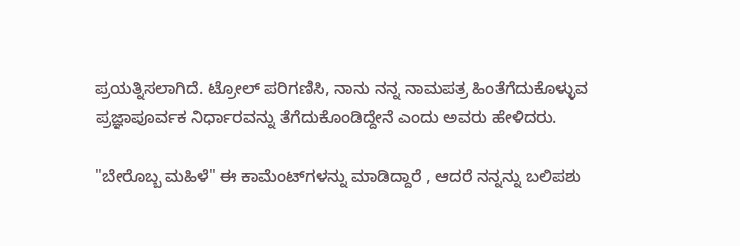ಪ್ರಯತ್ನಿಸಲಾಗಿದೆ. ಟ್ರೋಲ್ ಪರಿಗಣಿಸಿ, ನಾನು ನನ್ನ ನಾಮಪತ್ರ ಹಿಂತೆಗೆದುಕೊಳ್ಳುವ ಪ್ರಜ್ಞಾಪೂರ್ವಕ ನಿರ್ಧಾರವನ್ನು ತೆಗೆದುಕೊಂಡಿದ್ದೇನೆ ಎಂದು ಅವರು ಹೇಳಿದರು.

"ಬೇರೊಬ್ಬ ಮಹಿಳೆ" ಈ ಕಾಮೆಂಟ್‌ಗಳನ್ನು ಮಾಡಿದ್ದಾರೆ , ಆದರೆ ನನ್ನನ್ನು ಬಲಿಪಶು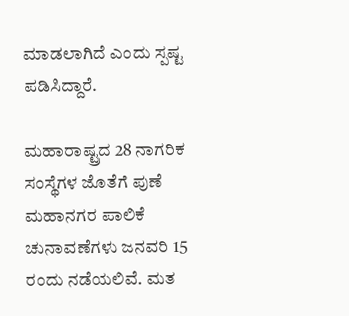ಮಾಡಲಾಗಿದೆ ಎಂದು ಸ್ಪಷ್ಟ ಪಡಿಸಿದ್ದಾರೆ.

ಮಹಾರಾಷ್ಟ್ರದ 28 ನಾಗರಿಕ ಸಂಸ್ಥೆಗಳ ಜೊತೆಗೆ ಪುಣೆ ಮಹಾನಗರ ಪಾಲಿಕೆ ಚುನಾವಣೆಗಳು ಜನವರಿ 15 ರಂದು ನಡೆಯಲಿವೆ. ಮತ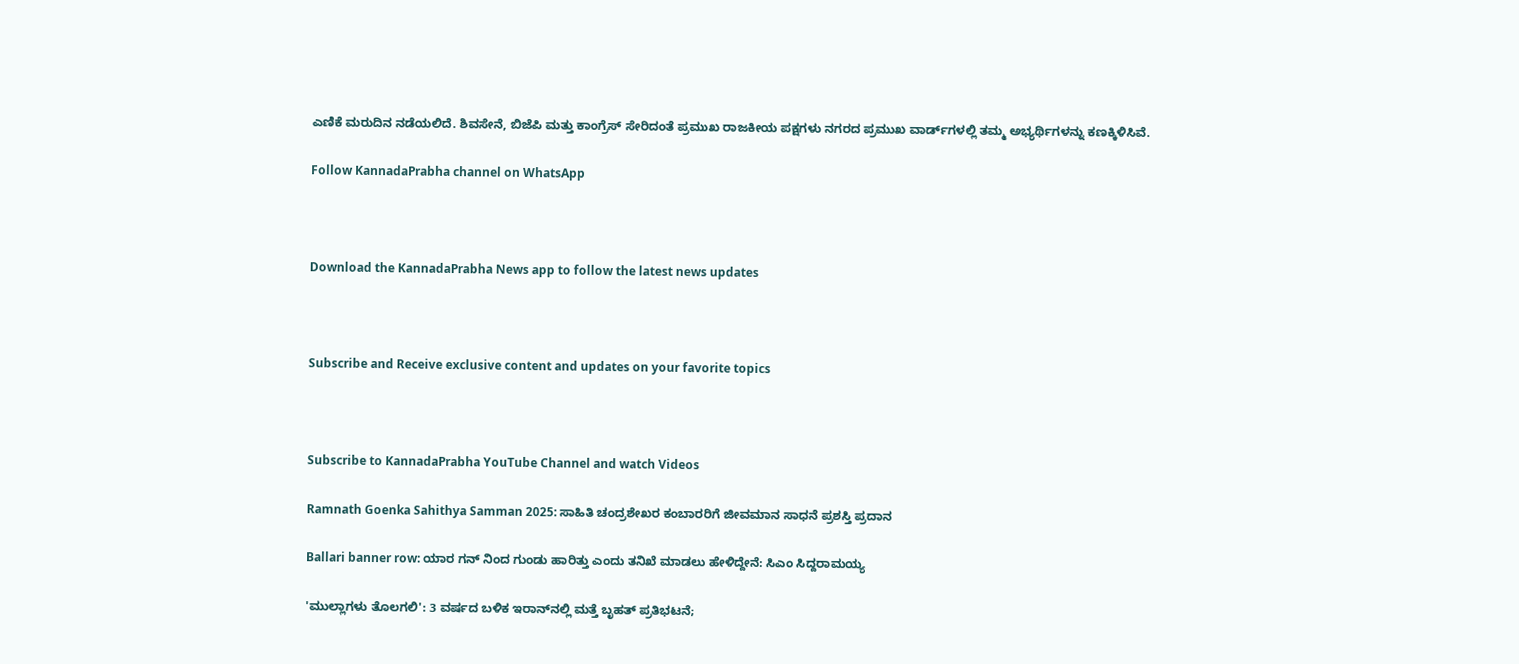ಎಣಿಕೆ ಮರುದಿನ ನಡೆಯಲಿದೆ. ಶಿವಸೇನೆ, ಬಿಜೆಪಿ ಮತ್ತು ಕಾಂಗ್ರೆಸ್ ಸೇರಿದಂತೆ ಪ್ರಮುಖ ರಾಜಕೀಯ ಪಕ್ಷಗಳು ನಗರದ ಪ್ರಮುಖ ವಾರ್ಡ್‌ಗಳಲ್ಲಿ ತಮ್ಮ ಅಭ್ಯರ್ಥಿಗಳನ್ನು ಕಣಕ್ಕಿಳಿಸಿವೆ.

Follow KannadaPrabha channel on WhatsApp



Download the KannadaPrabha News app to follow the latest news updates



Subscribe and Receive exclusive content and updates on your favorite topics



Subscribe to KannadaPrabha YouTube Channel and watch Videos

Ramnath Goenka Sahithya Samman 2025: ಸಾಹಿತಿ ಚಂದ್ರಶೇಖರ ಕಂಬಾರರಿಗೆ ಜೀವಮಾನ ಸಾಧನೆ ಪ್ರಶಸ್ತಿ ಪ್ರದಾನ

Ballari banner row: ಯಾರ ಗನ್ ನಿಂದ ಗುಂಡು ಹಾರಿತ್ತು ಎಂದು ತನಿಖೆ ಮಾಡಲು ಹೇಳಿದ್ದೇನೆ: ಸಿಎಂ ಸಿದ್ದರಾಮಯ್ಯ

'ಮುಲ್ಲಾಗಳು ತೊಲಗಲಿ': 3 ವರ್ಷದ ಬಳಿಕ ಇರಾನ್‌ನಲ್ಲಿ ಮತ್ತೆ ಬೃಹತ್ ಪ್ರತಿಭಟನೆ;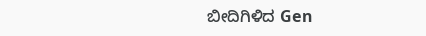ಬೀದಿಗಿಳಿದ Gen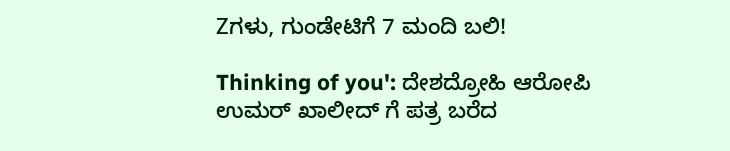Zಗಳು, ಗುಂಡೇಟಿಗೆ 7 ಮಂದಿ ಬಲಿ!

Thinking of you': ದೇಶದ್ರೋಹಿ ಆರೋಪಿ ಉಮರ್ ಖಾಲೀದ್ ಗೆ ಪತ್ರ ಬರೆದ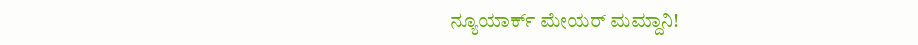ನ್ಯೂಯಾರ್ಕ್ ಮೇಯರ್ ಮಮ್ದಾನಿ!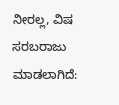ನೀರಲ್ಲ, ವಿಷ ಸರಬರಾಜು ಮಾಡಲಾಗಿದೆ: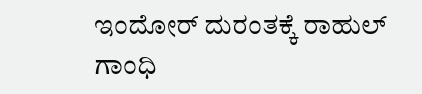ಇಂದೋರ್ ದುರಂತಕ್ಕೆ ರಾಹುಲ್ ಗಾಂಧಿ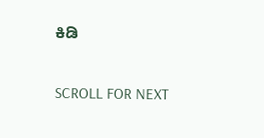ಕಿಡಿ

SCROLL FOR NEXT